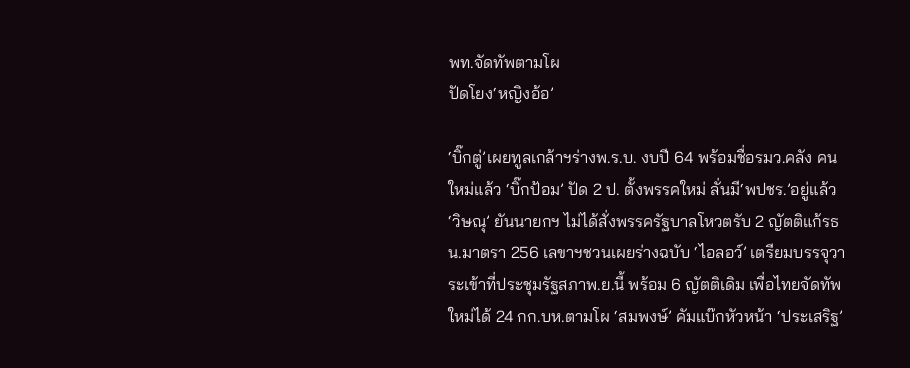พท.จัดทัพตามโผ
ปัดโยง‘หญิงอ้อ’

‘บิ๊กตู่’เผยทูลเกล้าฯร่างพ.ร.บ. งบปี 64 พร้อมชื่อรมว.คลัง คนใหม่แล้ว ‘บิ๊กป้อม’ ปัด 2 ป. ตั้งพรรคใหม่ ลั่นมี‘พปชร.’อยู่แล้ว ‘วิษณุ’ ยันนายกฯ ไม่ได้สั่งพรรครัฐบาลโหวตรับ 2 ญัตติแก้รธน.มาตรา 256 เลขาฯชวนเผยร่างฉบับ ‘ไอลอว์’ เตรียมบรรจุวาระเข้าที่ประชุมรัฐสภาพ.ย.นี้ พร้อม 6 ญัตติเดิม เพื่อไทยจัดทัพใหม่ได้ 24 กก.บห.ตามโผ ‘สมพงษ์’ คัมแบ๊กหัวหน้า ‘ประเสริฐ’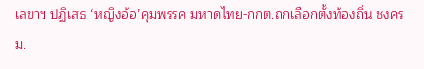เลขาฯ ปฏิเสธ ‘หญิงอ้อ’คุมพรรค มหาดไทย-กกต.ถกเลือกตั้งท้องถิ่น ชงครม.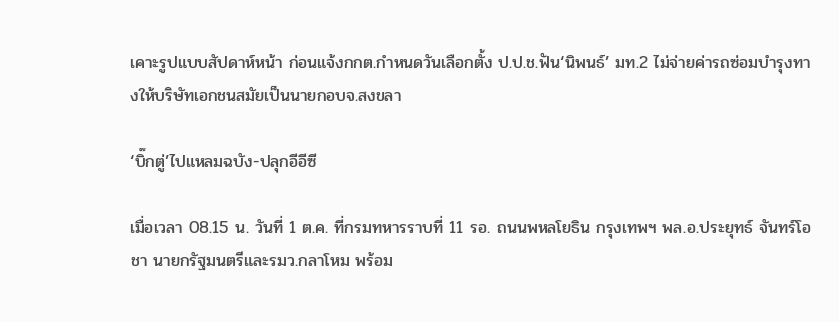เคาะรูปแบบสัปดาห์หน้า ก่อนแจ้งกกต.กำหนดวันเลือกตั้ง ป.ป.ช.ฟัน‘นิพนธ์’ มท.2 ไม่จ่ายค่ารถซ่อมบำรุงทางให้บริษัทเอกชนสมัยเป็นนายกอบจ.สงขลา

‘บิ๊กตู่’ไปแหลมฉบัง-ปลุกอีอีซี

เมื่อเวลา 08.15 น. วันที่ 1 ต.ค. ที่กรมทหารราบที่ 11 รอ. ถนนพหลโยธิน กรุงเทพฯ พล.อ.ประยุทธ์ จันทร์โอชา นายกรัฐมนตรีและรมว.กลาโหม พร้อม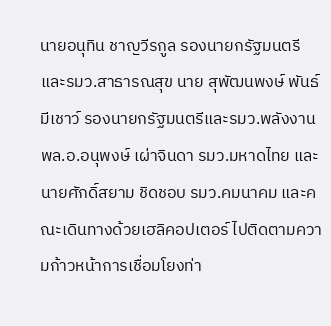นายอนุทิน ชาญวีรกูล รองนายกรัฐมนตรีและรมว.สาธารณสุข นาย สุพัฒนพงษ์ พันธ์มีเชาว์ รองนายกรัฐมนตรีและรมว.พลังงาน พล.อ.อนุพงษ์ เผ่าจินดา รมว.มหาดไทย และนายศักดิ์สยาม ชิดชอบ รมว.คมนาคม และคณะเดินทางด้วยเฮลิคอปเตอร์ ไปติดตามความก้าวหน้าการเชื่อมโยงท่า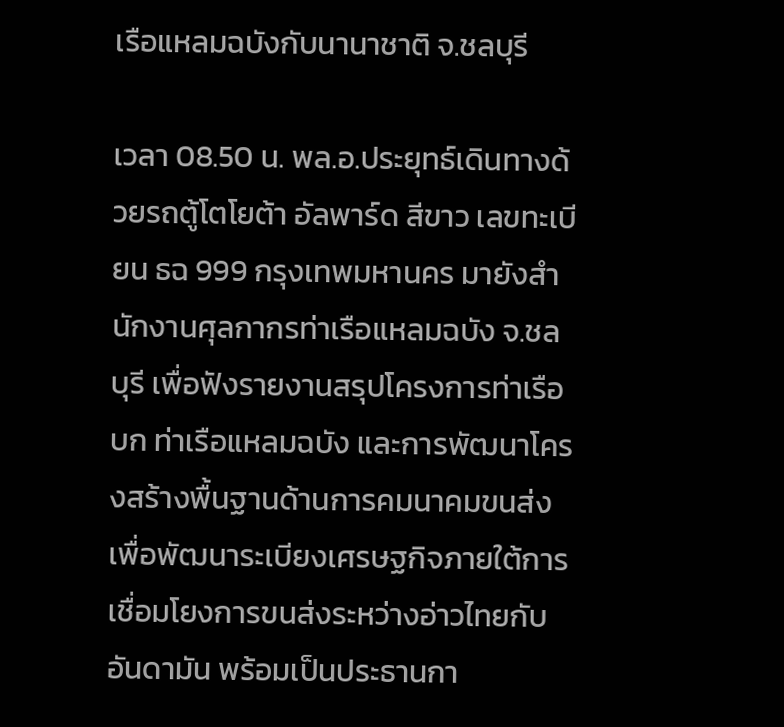เรือแหลมฉบังกับนานาชาติ จ.ชลบุรี

เวลา 08.50 น. พล.อ.ประยุทธ์เดินทางด้วยรถตู้โตโยต้า อัลพาร์ด สีขาว เลขทะเบียน ธฉ 999 กรุงเทพมหานคร มายังสำนักงานศุลกากรท่าเรือแหลมฉบัง จ.ชลบุรี เพื่อฟังรายงานสรุปโครงการท่าเรือบก ท่าเรือแหลมฉบัง และการพัฒนาโครงสร้างพื้นฐานด้านการคมนาคมขนส่งเพื่อพัฒนาระเบียงเศรษฐกิจภายใต้การเชื่อมโยงการขนส่งระหว่างอ่าวไทยกับอันดามัน พร้อมเป็นประธานกา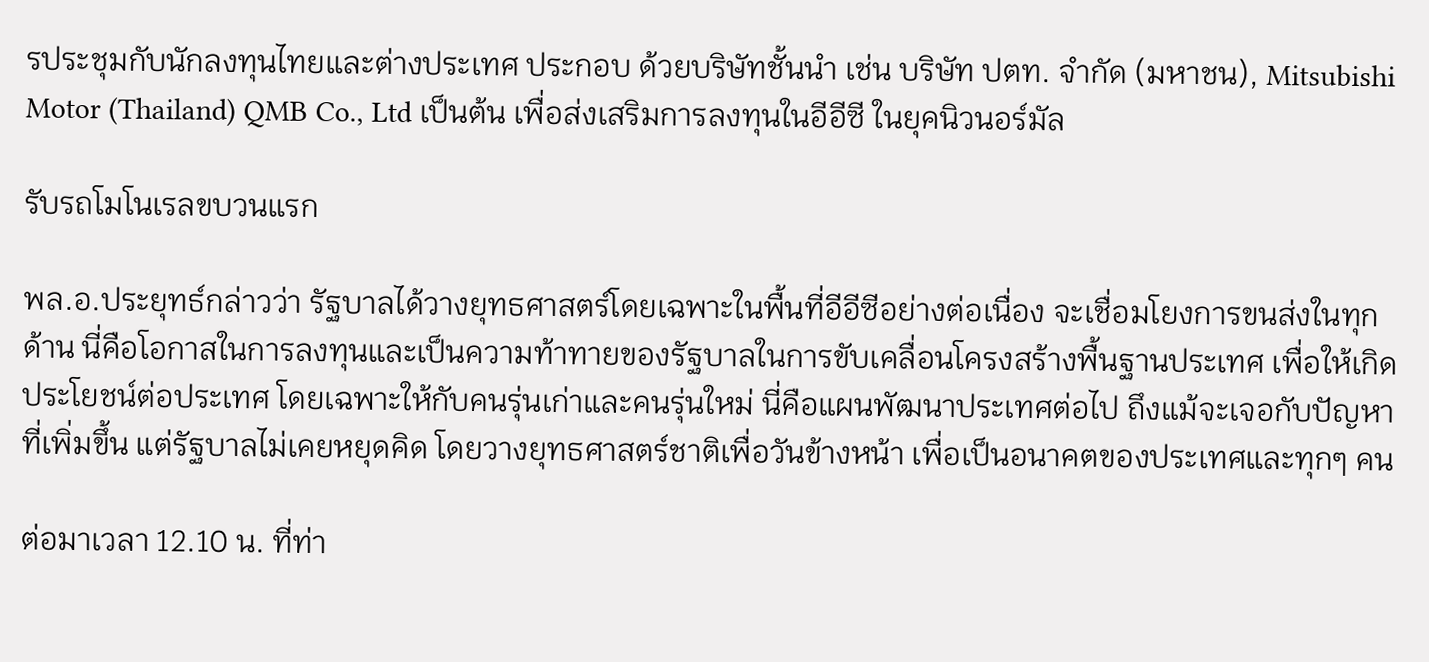รประชุมกับนักลงทุนไทยและต่างประเทศ ประกอบ ด้วยบริษัทชั้นนำ เช่น บริษัท ปตท. จำกัด (มหาชน), Mitsubishi Motor (Thailand) QMB Co., Ltd เป็นต้น เพื่อส่งเสริมการลงทุนในอีอีซี ในยุคนิวนอร์มัล

รับรถโมโนเรลขบวนแรก

พล.อ.ประยุทธ์กล่าวว่า รัฐบาลได้วางยุทธศาสตร์โดยเฉพาะในพื้นที่อีอีซีอย่างต่อเนื่อง จะเชื่อมโยงการขนส่งในทุกด้าน นี่คือโอกาสในการลงทุนและเป็นความท้าทายของรัฐบาลในการขับเคลื่อนโครงสร้างพื้นฐานประเทศ เพื่อให้เกิดประโยชน์ต่อประเทศ โดยเฉพาะให้กับคนรุ่นเก่าและคนรุ่นใหม่ นี่คือแผนพัฒนาประเทศต่อไป ถึงแม้จะเจอกับปัญหาที่เพิ่มขึ้น แต่รัฐบาลไม่เคยหยุดคิด โดยวางยุทธศาสตร์ชาติเพื่อวันข้างหน้า เพื่อเป็นอนาคตของประเทศและทุกๆ คน

ต่อมาเวลา 12.10 น. ที่ท่า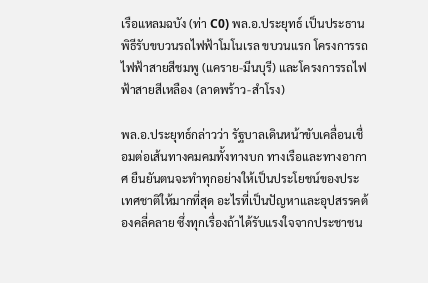เรือแหลมฉบัง (ท่า C0) พล.อ.ประยุทธ์ เป็นประธานพิธีรับขบวนรถไฟฟ้าโมโนเรล ขบวนแรก โครงการรถไฟฟ้าสายสีชมพู (แคราย-มีนบุรี) และโครงการรถไฟฟ้าสายสีเหลือง (ลาดพร้าว-สำโรง)

พล.อ.ประยุทธ์กล่าวว่า รัฐบาลเดินหน้าขับเคลื่อนเชื่อมต่อเส้นทางคมคมทั้งทางบก ทางเรือและทางอากาศ ยืนยันตนจะทำทุกอย่างให้เป็นประโยชน์ของประเทศชาติให้มากที่สุด อะไรที่เป็นปัญหาและอุปสรรคต้องคลี่คลาย ซึ่งทุกเรื่องถ้าได้รับแรงใจจากประชาชน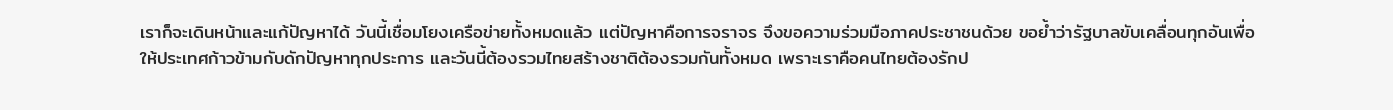เราก็จะเดินหน้าและแก้ปัญหาได้ วันนี้เชื่อมโยงเครือข่ายทั้งหมดแล้ว แต่ปัญหาคือการจราจร จึงขอความร่วมมือภาคประชาชนด้วย ขอย้ำว่ารัฐบาลขับเคลื่อนทุกอันเพื่อให้ประเทศก้าวข้ามกับดักปัญหาทุกประการ และวันนี้ต้องรวมไทยสร้างชาติต้องรวมกันทั้งหมด เพราะเราคือคนไทยต้องรักป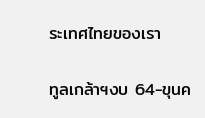ระเทศไทยของเรา

ทูลเกล้าฯงบ 64-ขุนค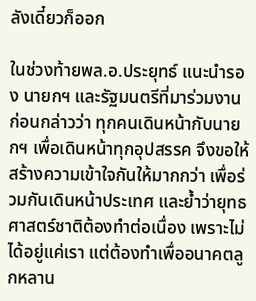ลังเดี๋ยวก็ออก

ในช่วงท้ายพล.อ.ประยุทธ์ แนะนำรอง นายกฯ และรัฐมนตรีที่มาร่วมงาน ก่อนกล่าวว่า ทุกคนเดินหน้ากับนายกฯ เพื่อเดินหน้าทุกอุปสรรค จึงขอให้สร้างความเข้าใจกันให้มากกว่า เพื่อร่วมกันเดินหน้าประเทศ และย้ำว่ายุทธศาสตร์ชาติต้องทำต่อเนื่อง เพราะไม่ได้อยู่แค่เรา แต่ต้องทำเพื่ออนาคตลูกหลาน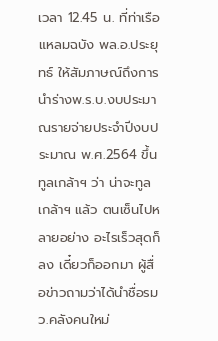เวลา 12.45 น. ที่ท่าเรือแหลมฉบัง พล.อ.ประยุทธ์ ให้สัมภาษณ์ถึงการนำร่างพ.ร.บ.งบประมาณรายจ่ายประจําปีงบประมาณ พ.ศ.2564 ขึ้นทูลเกล้าฯ ว่า น่าจะทูลเกล้าฯ แล้ว ตนเซ็นไปหลายอย่าง อะไรเร็วสุดก็ลง เดี๋ยวก็ออกมา ผู้สื่อข่าวถามว่าได้นำชื่อรมว.คลังคนใหม่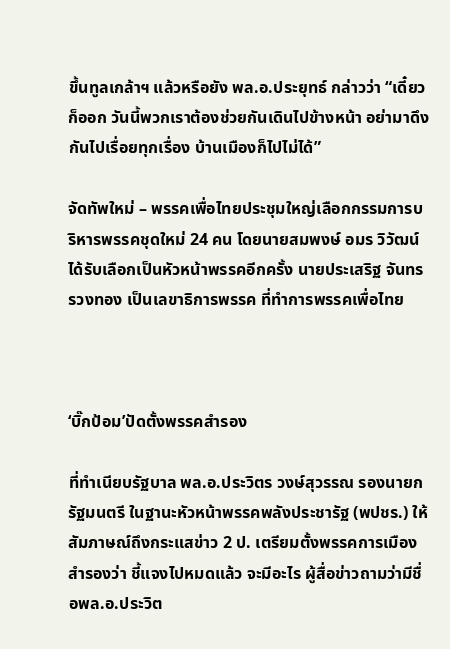ขึ้นทูลเกล้าฯ แล้วหรือยัง พล.อ.ประยุทธ์ กล่าวว่า “เดี๋ยวก็ออก วันนี้พวกเราต้องช่วยกันเดินไปข้างหน้า อย่ามาดึงกันไปเรื่อยทุกเรื่อง บ้านเมืองก็ไปไม่ได้”

จัดทัพใหม่ – พรรคเพื่อไทยประชุมใหญ่เลือกกรรมการบริหารพรรคชุดใหม่ 24 คน โดยนายสมพงษ์ อมร วิวัฒน์ ได้รับเลือกเป็นหัวหน้าพรรคอีกครั้ง นายประเสริฐ จันทรรวงทอง เป็นเลขาธิการพรรค ที่ทำการพรรคเพื่อไทย



‘บิ๊กป้อม’ปัดตั้งพรรคสำรอง

ที่ทำเนียบรัฐบาล พล.อ.ประวิตร วงษ์สุวรรณ รองนายกรัฐมนตรี ในฐานะหัวหน้าพรรคพลังประชารัฐ (พปชร.) ให้สัมภาษณ์ถึงกระแสข่าว 2 ป. เตรียมตั้งพรรคการเมืองสำรองว่า ชี้แจงไปหมดแล้ว จะมีอะไร ผู้สื่อข่าวถามว่ามีชื่อพล.อ.ประวิต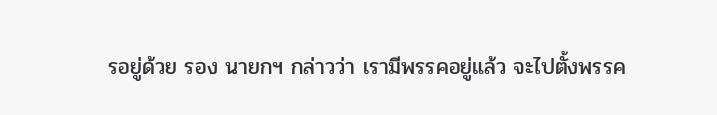รอยู่ด้วย รอง นายกฯ กล่าวว่า เรามีพรรคอยู่แล้ว จะไปตั้งพรรค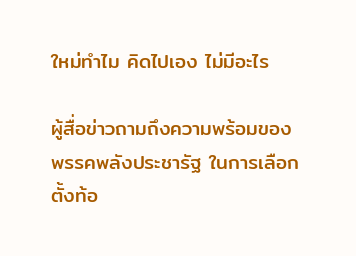ใหม่ทำไม คิดไปเอง ไม่มีอะไร

ผู้สื่อข่าวถามถึงความพร้อมของพรรคพลังประชารัฐ ในการเลือกตั้งท้อ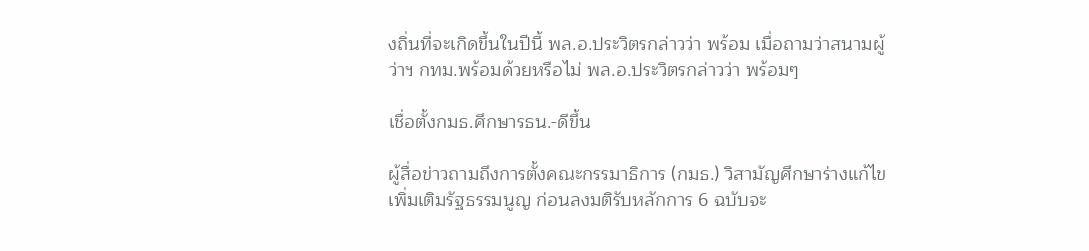งถิ่นที่จะเกิดขึ้นในปีนี้ พล.อ.ประวิตรกล่าวว่า พร้อม เมื่อถามว่าสนามผู้ว่าฯ กทม.พร้อมด้วยหรือไม่ พล.อ.ประวิตรกล่าวว่า พร้อมๆ

เชื่อตั้งกมธ.ศึกษารธน.-ดีขึ้น

ผู้สื่อข่าวถามถึงการตั้งคณะกรรมาธิการ (กมธ.) วิสามัญศึกษาร่างแก้ไขเพิ่มเติมรัฐธรรมนูญ ก่อนลงมติรับหลักการ 6 ฉบับจะ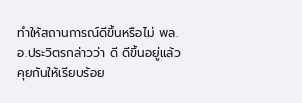ทำให้สถานการณ์ดีขึ้นหรือไม่ พล.อ.ประวิตรกล่าวว่า ดี ดีขึ้นอยู่แล้ว คุยกันให้เรียบร้อย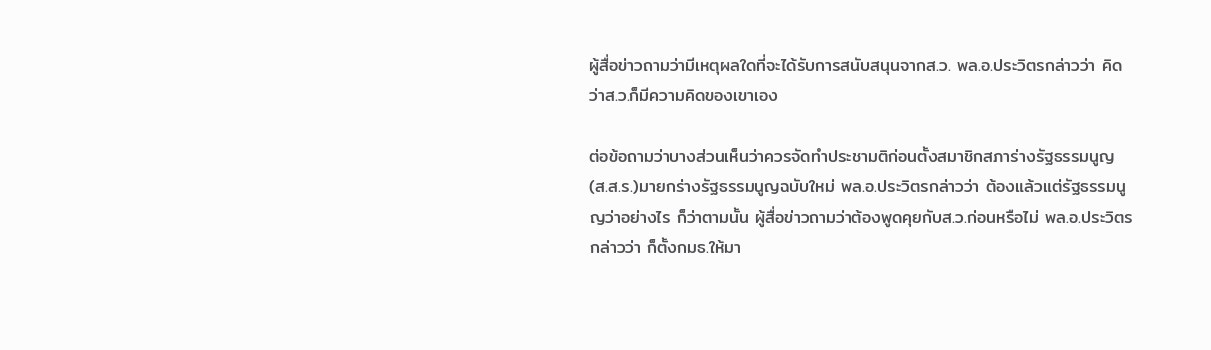ผู้สื่อข่าวถามว่ามีเหตุผลใดที่จะได้รับการสนับสนุนจากส.ว. พล.อ.ประวิตรกล่าวว่า คิดว่าส.ว.ก็มีความคิดของเขาเอง

ต่อข้อถามว่าบางส่วนเห็นว่าควรจัดทำประชามติก่อนตั้งสมาชิกสภาร่างรัฐธรรมนูญ (ส.ส.ร.)มายกร่างรัฐธรรมนูญฉบับใหม่ พล.อ.ประวิตรกล่าวว่า ต้องแล้วแต่รัฐธรรมนูญว่าอย่างไร ก็ว่าตามนั้น ผู้สื่อข่าวถามว่าต้องพูดคุยกับส.ว.ก่อนหรือไม่ พล.อ.ประวิตร กล่าวว่า ก็ตั้งกมธ.ให้มา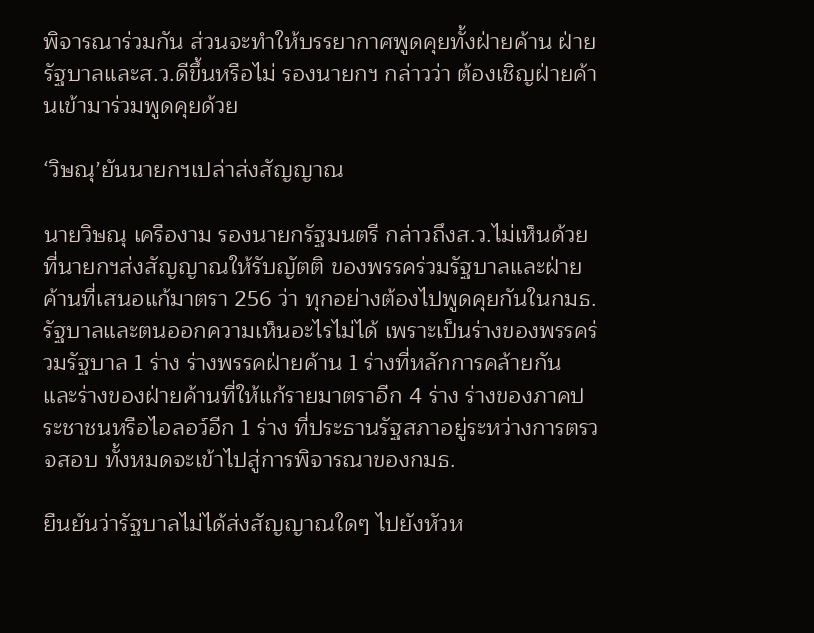พิจารณาร่วมกัน ส่วนจะทำให้บรรยากาศพูดคุยทั้งฝ่ายค้าน ฝ่ายรัฐบาลและส.ว.ดีขึ้นหรือไม่ รองนายกฯ กล่าวว่า ต้องเชิญฝ่ายค้านเข้ามาร่วมพูดคุยด้วย

‘วิษณุ’ยันนายกฯเปล่าส่งสัญญาณ

นายวิษณุ เครืองาม รองนายกรัฐมนตรี กล่าวถึงส.ว.ไม่เห็นด้วยที่นายกฯส่งสัญญาณให้รับญัตติ ของพรรคร่วมรัฐบาลและฝ่ายค้านที่เสนอแก้มาตรา 256 ว่า ทุกอย่างต้องไปพูดคุยกันในกมธ. รัฐบาลและตนออกความเห็นอะไรไม่ได้ เพราะเป็นร่างของพรรคร่วมรัฐบาล 1 ร่าง ร่างพรรคฝ่ายค้าน 1 ร่างที่หลักการคล้ายกัน และร่างของฝ่ายค้านที่ให้แก้รายมาตราอีก 4 ร่าง ร่างของภาคประชาชนหรือไอลอว์อีก 1 ร่าง ที่ประธานรัฐสภาอยู่ระหว่างการตรวจสอบ ทั้งหมดจะเข้าไปสู่การพิจารณาของกมธ.

ยืนยันว่ารัฐบาลไม่ได้ส่งสัญญาณใดๆ ไปยังหัวห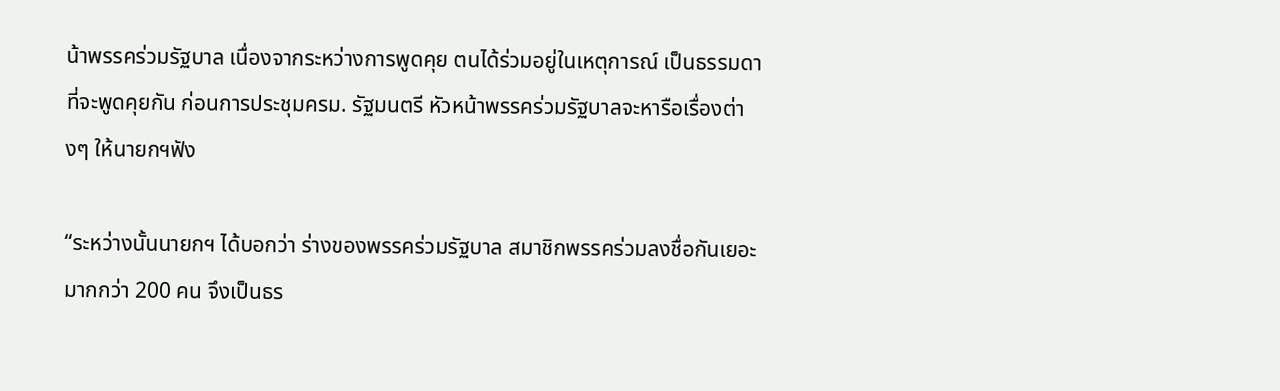น้าพรรคร่วมรัฐบาล เนื่องจากระหว่างการพูดคุย ตนได้ร่วมอยู่ในเหตุการณ์ เป็นธรรมดาที่จะพูดคุยกัน ก่อนการประชุมครม. รัฐมนตรี หัวหน้าพรรคร่วมรัฐบาลจะหารือเรื่องต่างๆ ให้นายกฯฟัง

“ระหว่างนั้นนายกฯ ได้บอกว่า ร่างของพรรคร่วมรัฐบาล สมาชิกพรรคร่วมลงชื่อกันเยอะมากกว่า 200 คน จึงเป็นธร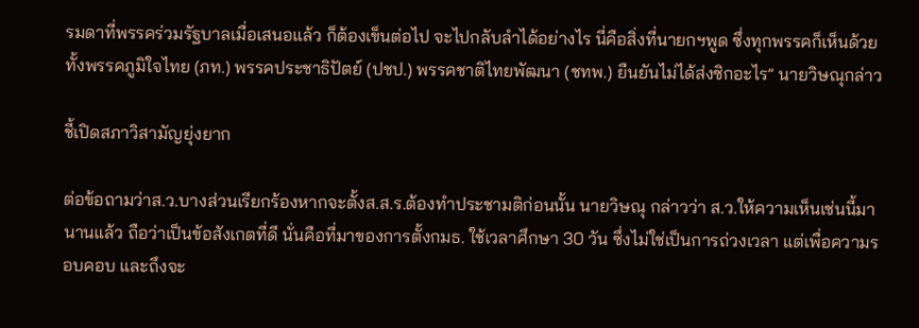รมดาที่พรรคร่วมรัฐบาลเมื่อเสนอแล้ว ก็ต้องเข็นต่อไป จะไปกลับลำได้อย่างไร นี่คือสิ่งที่นายกฯพูด ซึ่งทุกพรรคก็เห็นด้วย ทั้งพรรคภูมิใจไทย (ภท.) พรรคประชาธิปัตย์ (ปชป.) พรรคชาติไทยพัฒนา (ชทพ.) ยืนยันไม่ได้ส่งซิกอะไร” นายวิษณุกล่าว

ชี้เปิดสภาวิสามัญยุ่งยาก

ต่อข้อถามว่าส.ว.บางส่วนเรียกร้องหากจะตั้งส.ส.ร.ต้องทำประชามติก่อนนั้น นายวิษณุ กล่าวว่า ส.ว.ให้ความเห็นเช่นนี้มานานแล้ว ถือว่าเป็นข้อสังเกตที่ดี นั่นคือที่มาของการตั้งกมธ. ใช้เวลาศึกษา 30 วัน ซึ่งไม่ใช่เป็นการถ่วงเวลา แต่เพื่อความรอบคอบ และถึงจะ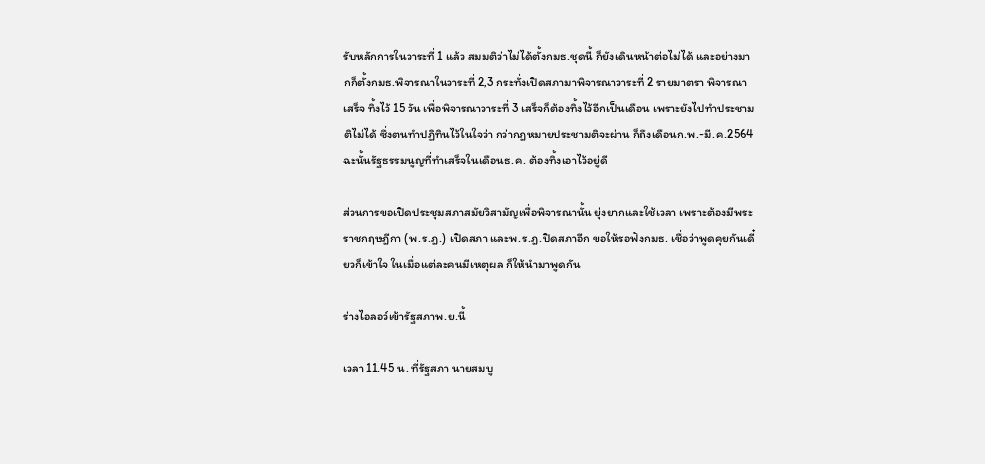รับหลักการในวาระที่ 1 แล้ว สมมติว่าไม่ได้ตั้งกมธ.ชุดนี้ ก็ยังเดินหน้าต่อไม่ได้ และอย่างมากก็ตั้งกมธ.พิจารณาในวาระที่ 2,3 กระทั่งเปิดสภามาพิจารณาวาระที่ 2 รายมาตรา พิจารณาเสร็จ ทิ้งไว้ 15 วัน เพื่อพิจารณาวาระที่ 3 เสร็จก็ต้องทิ้งไว้อีกเป็นเดือน เพราะยังไปทำประชามติไม่ได้ ซึ่งตนทำปฏิทินไว้ในใจว่า กว่ากฎหมายประชามติจะผ่าน ก็ถึงเดือนก.พ.-มี.ค.2564 ฉะนั้นรัฐธรรมนูญที่ทำเสร็จในเดือนธ.ค. ต้องทิ้งเอาไว้อยู่ดี

ส่วนการขอเปิดประชุมสภาสมัยวิสามัญเพื่อพิจารณานั้น ยุ่งยากและใช้เวลา เพราะต้องมีพระราชกฤษฎีกา (พ.ร.ฎ.) เปิดสภา และพ.ร.ฎ.ปิดสภาอีก ขอให้รอฟังกมธ. เชื่อว่าพูดคุยกันเดี๋ยวก็เข้าใจ ในเมื่อแต่ละคนมีเหตุผล ก็ให้นำมาพูดกัน

ร่างไอลอว์เข้ารัฐสภาพ.ย.นี้

เวลา 11.45 น. ที่รัฐสภา นายสมบู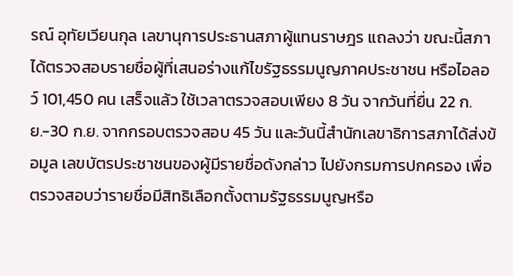รณ์ อุทัยเวียนกุล เลขานุการประธานสภาผู้แทนราษฎร แถลงว่า ขณะนี้สภาได้ตรวจสอบรายชื่อผู้ที่เสนอร่างแก้ไขรัฐธรรมนูญภาคประชาชน หรือไอลอว์ 101,450 คน เสร็จแล้ว ใช้เวลาตรวจสอบเพียง 8 วัน จากวันที่ยื่น 22 ก.ย.-30 ก.ย. จากกรอบตรวจสอบ 45 วัน และวันนี้สำนักเลขาธิการสภาได้ส่งข้อมูล เลขบัตรประชาชนของผู้มีรายชื่อดังกล่าว ไปยังกรมการปกครอง เพื่อตรวจสอบว่ารายชื่อมีสิทธิเลือกตั้งตามรัฐธรรมนูญหรือ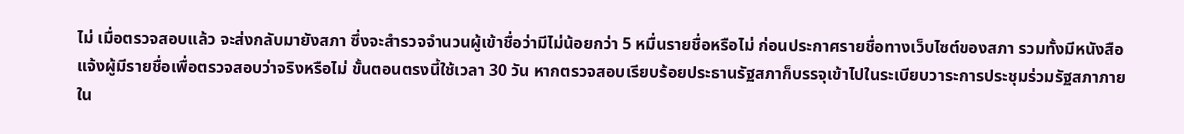ไม่ เมื่อตรวจสอบแล้ว จะส่งกลับมายังสภา ซึ่งจะสำรวจจำนวนผู้เข้าชื่อว่ามีไม่น้อยกว่า 5 หมื่นรายชื่อหรือไม่ ก่อนประกาศรายชื่อทางเว็บไซต์ของสภา รวมทั้งมีหนังสือแจ้งผู้มีรายชื่อเพื่อตรวจสอบว่าจริงหรือไม่ ขั้นตอนตรงนี้ใช้เวลา 30 วัน หากตรวจสอบเรียบร้อยประธานรัฐสภาก็บรรจุเข้าไปในระเบียบวาระการประชุมร่วมรัฐสภาภายใน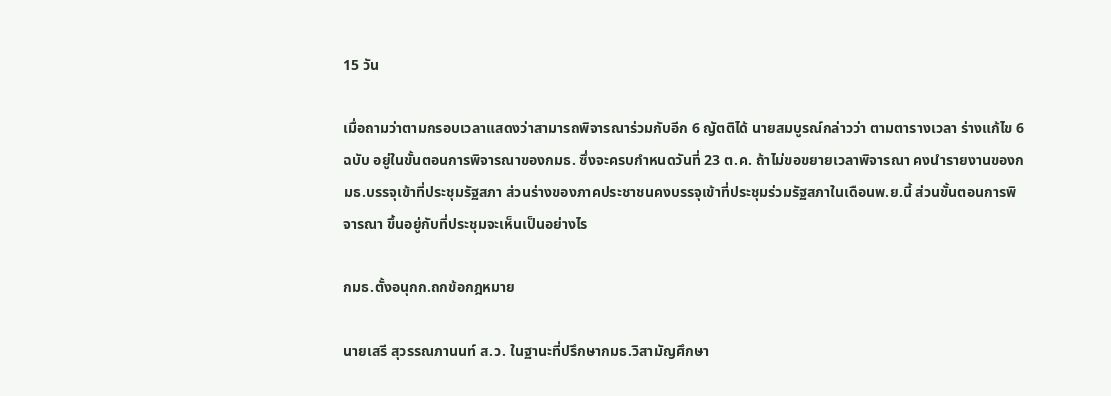15 วัน

เมื่อถามว่าตามกรอบเวลาแสดงว่าสามารถพิจารณาร่วมกับอีก 6 ญัตติได้ นายสมบูรณ์กล่าวว่า ตามตารางเวลา ร่างแก้ไข 6 ฉบับ อยู่ในขั้นตอนการพิจารณาของกมธ. ซึ่งจะครบกำหนดวันที่ 23 ต.ค. ถ้าไม่ขอขยายเวลาพิจารณา คงนำรายงานของกมธ.บรรจุเข้าที่ประชุมรัฐสภา ส่วนร่างของภาคประชาชนคงบรรจุเข้าที่ประชุมร่วมรัฐสภาในเดือนพ.ย.นี้ ส่วนขั้นตอนการพิจารณา ขึ้นอยู่กับที่ประชุมจะเห็นเป็นอย่างไร

กมธ.ตั้งอนุกก.ถกข้อกฎหมาย

นายเสรี สุวรรณภานนท์ ส.ว. ในฐานะที่ปรึกษากมธ.วิสามัญศึกษา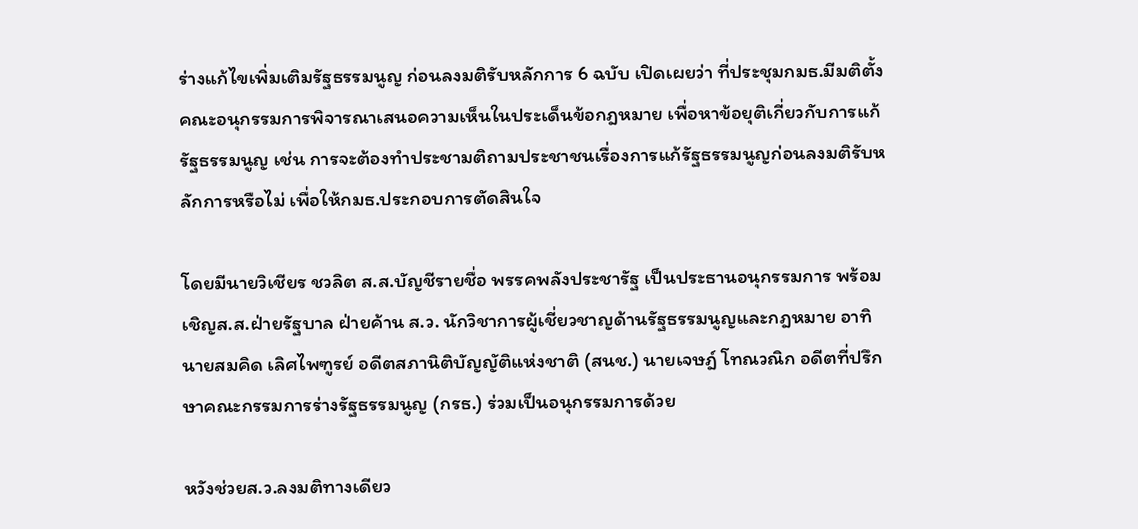ร่างแก้ไขเพิ่มเติมรัฐธรรมนูญ ก่อนลงมติรับหลักการ 6 ฉบับ เปิดเผยว่า ที่ประชุมกมธ.มีมติตั้งคณะอนุกรรมการพิจารณาเสนอความเห็นในประเด็นข้อกฎหมาย เพื่อหาข้อยุติเกี่ยวกับการแก้รัฐธรรมนูญ เช่น การจะต้องทำประชามติถามประชาชนเรื่องการแก้รัฐธรรมนูญก่อนลงมติรับหลักการหรือไม่ เพื่อให้กมธ.ประกอบการตัดสินใจ

โดยมีนายวิเชียร ชวลิต ส.ส.บัญชีรายชื่อ พรรคพลังประชารัฐ เป็นประธานอนุกรรมการ พร้อมเชิญส.ส.ฝ่ายรัฐบาล ฝ่ายค้าน ส.ว. นักวิชาการผู้เชี่ยวชาญด้านรัฐธรรมนูญและกฎหมาย อาทิ นายสมคิด เลิศไพฑูรย์ อดีตสภานิติบัญญัติแห่งชาติ (สนช.) นายเจษฎ์ โทณวณิก อดีตที่ปรึกษาคณะกรรมการร่างรัฐธรรมนูญ (กรธ.) ร่วมเป็นอนุกรรมการด้วย

หวังช่วยส.ว.ลงมติทางเดียว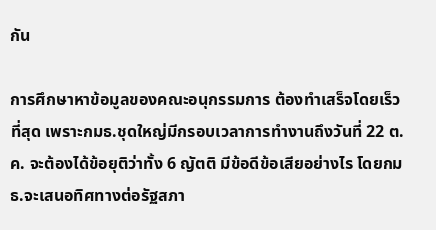กัน

การศึกษาหาข้อมูลของคณะอนุกรรมการ ต้องทำเสร็จโดยเร็วที่สุด เพราะกมธ.ชุดใหญ่มีกรอบเวลาการทำงานถึงวันที่ 22 ต.ค. จะต้องได้ข้อยุติว่าทั้ง 6 ญัตติ มีข้อดีข้อเสียอย่างไร โดยกมธ.จะเสนอทิศทางต่อรัฐสภา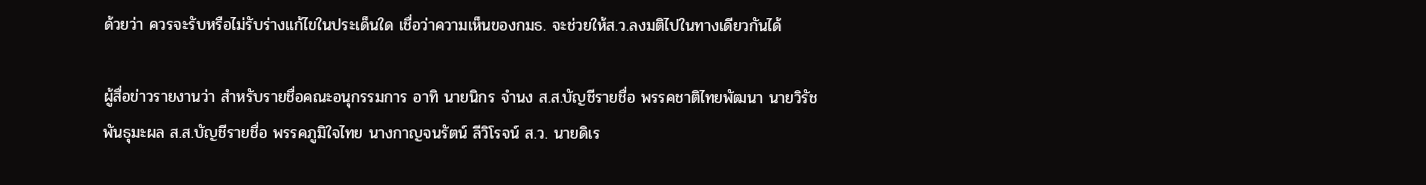ด้วยว่า ควรจะรับหรือไม่รับร่างแก้ไขในประเด็นใด เชื่อว่าความเห็นของกมธ. จะช่วยให้ส.ว.ลงมติไปในทางเดียวกันได้

ผู้สื่อข่าวรายงานว่า สำหรับรายชื่อคณะอนุกรรมการ อาทิ นายนิกร จำนง ส.ส.บัญชีรายชื่อ พรรคชาติไทยพัฒนา นายวิรัช พันธุมะผล ส.ส.บัญชีรายชื่อ พรรคภูมิใจไทย นางกาญจนรัตน์ ลีวิโรจน์ ส.ว. นายดิเร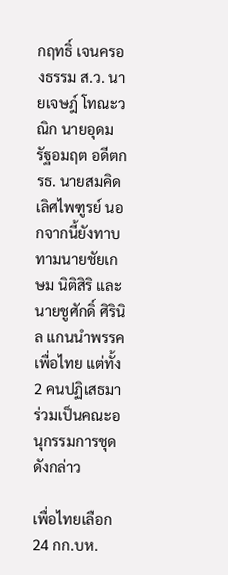กฤทธิ์ เจนครองธรรม ส.ว. นายเจษฎ์ โทณะวณิก นายอุดม รัฐอมฤต อดีตกรธ. นายสมคิด เลิศไพฑูรย์ นอกจากนี้ยังทาบทามนายชัยเกษม นิติสิริ และนายชูศักดิ์ ศิรินิล แกนนำพรรคเพื่อไทย แต่ทั้ง 2 คนปฏิเสธมาร่วมเป็นคณะอนุกรรมการชุดดังกล่าว

เพื่อไทยเลือก 24 กก.บห.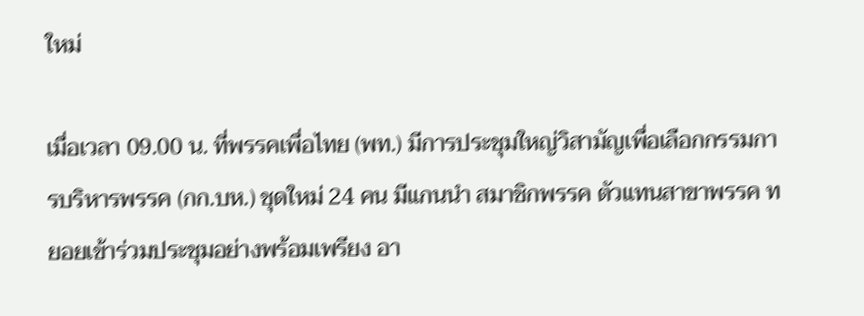ใหม่

เมื่อเวลา 09.00 น. ที่พรรคเพื่อไทย (พท.) มีการประชุมใหญ่วิสามัญเพื่อเลือกกรรมการบริหารพรรค (กก.บห.) ชุดใหม่ 24 คน มีแกนนำ สมาชิกพรรค ตัวแทนสาขาพรรค ทยอยเข้าร่วมประชุมอย่างพร้อมเพรียง อา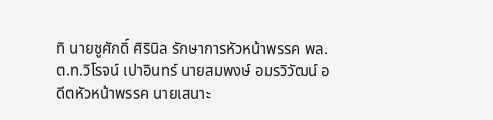ทิ นายชูศักดิ์ ศิรินิล รักษาการหัวหน้าพรรค พล.ต.ท.วิโรจน์ เปาอินทร์ นายสมพงษ์ อมรวิวัฒน์ อดีตหัวหน้าพรรค นายเสนาะ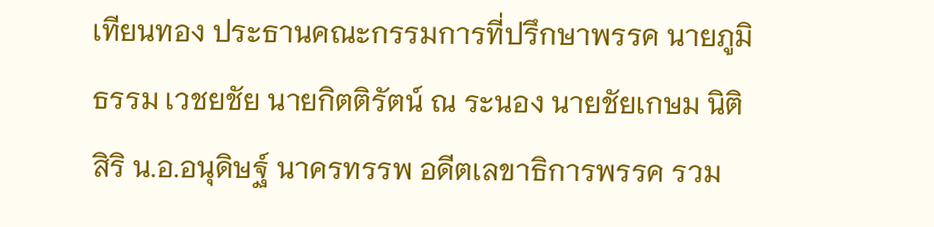เทียนทอง ประธานคณะกรรมการที่ปรึกษาพรรค นายภูมิธรรม เวชยชัย นายกิตติรัตน์ ณ ระนอง นายชัยเกษม นิติสิริ น.อ.อนุดิษฐ์ นาครทรรพ อดีตเลขาธิการพรรค รวม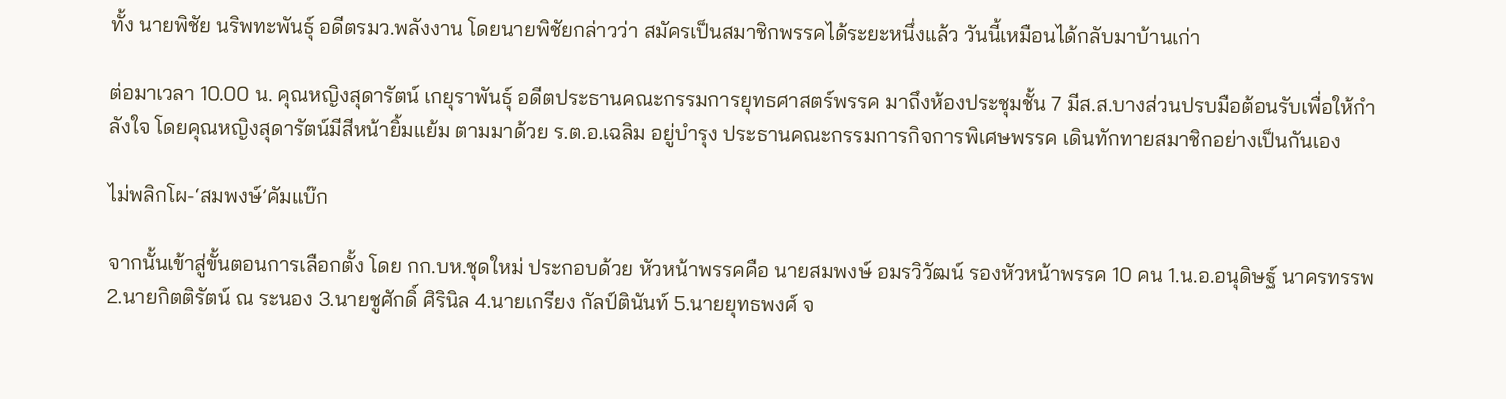ทั้ง นายพิชัย นริพทะพันธุ์ อดีตรมว.พลังงาน โดยนายพิชัยกล่าวว่า สมัครเป็นสมาชิกพรรคได้ระยะหนึ่งแล้ว วันนี้เหมือนได้กลับมาบ้านเก่า

ต่อมาเวลา 10.00 น. คุณหญิงสุดารัตน์ เกยุราพันธุ์ อดีตประธานคณะกรรมการยุทธศาสตร์พรรค มาถึงห้องประชุมชั้น 7 มีส.ส.บางส่วนปรบมือต้อนรับเพื่อให้กำลังใจ โดยคุณหญิงสุดารัตน์มีสีหน้ายิ้มแย้ม ตามมาด้วย ร.ต.อ.เฉลิม อยู่บำรุง ประธานคณะกรรมการกิจการพิเศษพรรค เดินทักทายสมาชิกอย่างเป็นกันเอง

ไม่พลิกโผ-‘สมพงษ์’คัมแบ๊ก

จากนั้นเข้าสู่ขั้นตอนการเลือกตั้ง โดย กก.บห.ชุดใหม่ ประกอบด้วย หัวหน้าพรรคคือ นายสมพงษ์ อมรวิวัฒน์ รองหัวหน้าพรรค 10 คน 1.น.อ.อนุดิษฐ์ นาครทรรพ 2.นายกิตติรัตน์ ณ ระนอง 3.นายชูศักดิ์ ศิรินิล 4.นายเกรียง กัลป์ตินันท์ 5.นายยุทธพงศ์ จ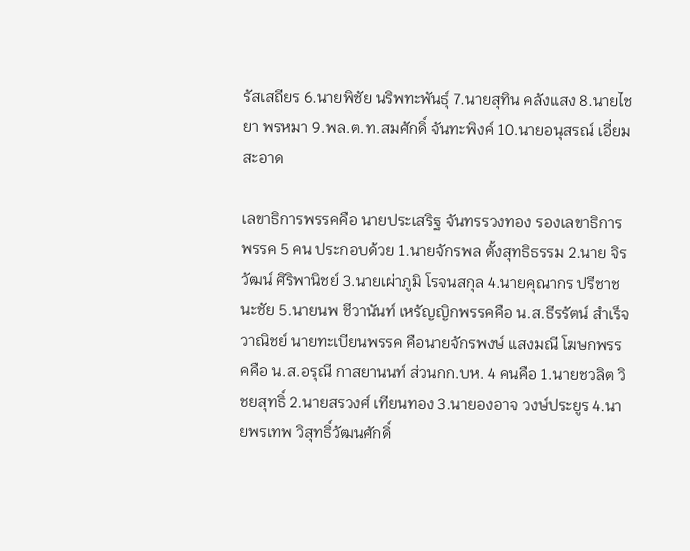รัสเสถียร 6.นายพิชัย นริพทะพันธุ์ 7.นายสุทิน คลังแสง 8.นายไชยา พรหมา 9.พล.ต.ท.สมศักดิ์ จันทะพิงค์ 10.นายอนุสรณ์ เอี่ยมสะอาด

เลขาธิการพรรคคือ นายประเสริฐ จันทรรวงทอง รองเลขาธิการพรรค 5 คน ประกอบด้วย 1.นายจักรพล ตั้งสุทธิธรรม 2.นาย จิรวัฒน์ ศิริพานิชย์ 3.นายเผ่าภูมิ โรจนสกุล 4.นายคุณากร ปรีชาชนะชัย 5.นายนพ ชีวานันท์ เหรัญญิกพรรคคือ น.ส.ธีรรัตน์ สำเร็จวาณิชย์ นายทะเบียนพรรค คือนายจักรพงษ์ แสงมณี โฆษกพรรคคือ น.ส.อรุณี กาสยานนท์ ส่วนกก.บห. 4 คนคือ 1.นายชวลิต วิชยสุทธิ์ 2.นายสรวงศ์ เทียนทอง 3.นายองอาจ วงษ์ประยูร 4.นายพรเทพ วิสุทธิ์วัฒนศักดิ์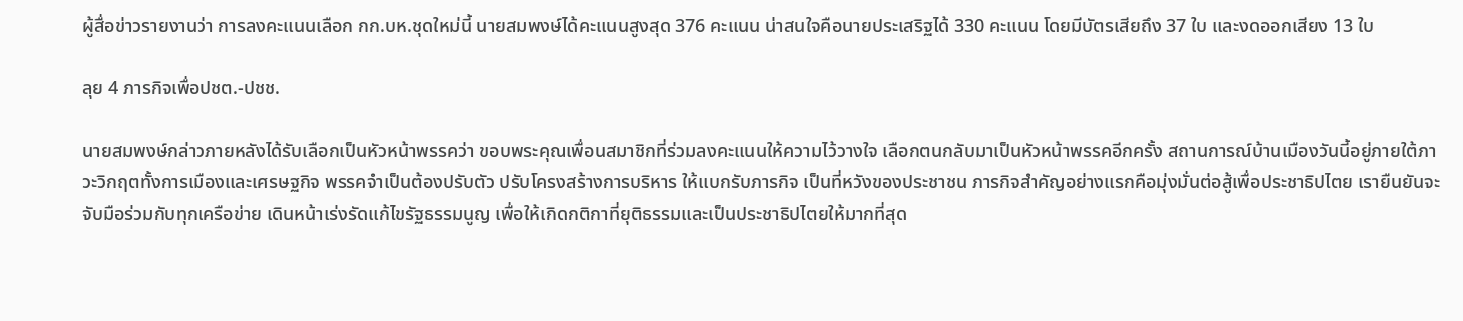ผู้สื่อข่าวรายงานว่า การลงคะแนนเลือก กก.บห.ชุดใหม่นี้ นายสมพงษ์ได้คะแนนสูงสุด 376 คะแนน น่าสนใจคือนายประเสริฐได้ 330 คะแนน โดยมีบัตรเสียถึง 37 ใบ และงดออกเสียง 13 ใบ

ลุย 4 ภารกิจเพื่อปชต.-ปชช.

นายสมพงษ์กล่าวภายหลังได้รับเลือกเป็นหัวหน้าพรรคว่า ขอบพระคุณเพื่อนสมาชิกที่ร่วมลงคะแนนให้ความไว้วางใจ เลือกตนกลับมาเป็นหัวหน้าพรรคอีกครั้ง สถานการณ์บ้านเมืองวันนี้อยู่ภายใต้ภาวะวิกฤตทั้งการเมืองและเศรษฐกิจ พรรคจำเป็นต้องปรับตัว ปรับโครงสร้างการบริหาร ให้แบกรับภารกิจ เป็นที่หวังของประชาชน ภารกิจสำคัญอย่างแรกคือมุ่งมั่นต่อสู้เพื่อประชาธิปไตย เรายืนยันจะจับมือร่วมกับทุกเครือข่าย เดินหน้าเร่งรัดแก้ไขรัฐธรรมนูญ เพื่อให้เกิดกติกาที่ยุติธรรมและเป็นประชาธิปไตยให้มากที่สุด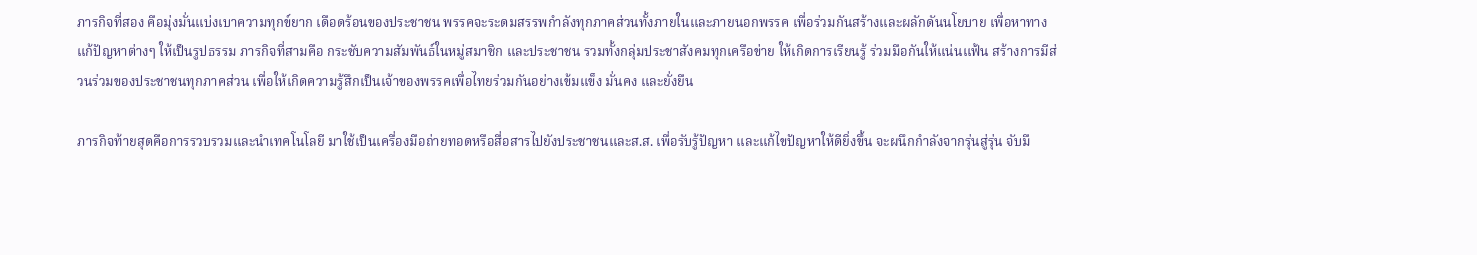ภารกิจที่สอง คือมุ่งมั่นแบ่งเบาความทุกข์ยาก เดือดร้อนของประชาชน พรรคจะระดมสรรพกำลังทุกภาคส่วนทั้งภายในและภายนอกพรรค เพื่อร่วมกันสร้างและผลักดันนโยบาย เพื่อหาทางแก้ปัญหาต่างๆ ให้เป็นรูปธรรม ภารกิจที่สามคือ กระชับความสัมพันธ์ในหมู่สมาชิก และประชาชน รวมทั้งกลุ่มประชาสังคมทุกเครือข่าย ให้เกิดการเรียนรู้ ร่วมมือกันให้แน่นแฟ้น สร้างการมีส่วนร่วมของประชาชนทุกภาคส่วน เพื่อให้เกิดความรู้สึกเป็นเจ้าของพรรคเพื่อไทยร่วมกันอย่างเข้มแข็ง มั่นคง และยั่งยืน

ภารกิจท้ายสุดคือการรวบรวมและนำเทคโนโลยี มาใช้เป็นเครื่องมือถ่ายทอดหรือสื่อสารไปยังประชาชนและส.ส. เพื่อรับรู้ปัญหา และแก้ไขปัญหาให้ดียิ่งขึ้น จะผนึกกำลังจากรุ่นสู่รุ่น จับมื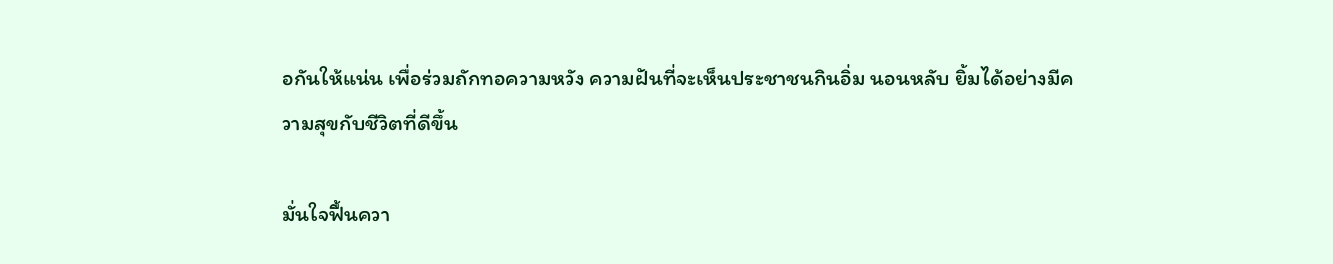อกันให้แน่น เพื่อร่วมถักทอความหวัง ความฝันที่จะเห็นประชาชนกินอิ่ม นอนหลับ ยิ้มได้อย่างมีความสุขกับชีวิตที่ดีขึ้น

มั่นใจฟื้นควา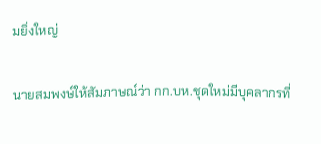มยิ่งใหญ่

นายสมพงษ์ให้สัมภาษณ์ว่า กก.บห.ชุดใหม่มีบุคลากรที่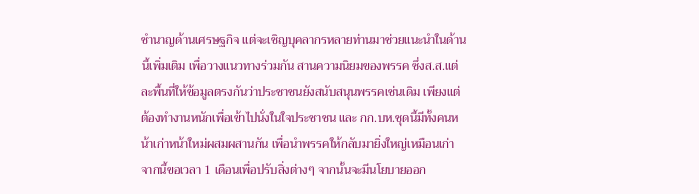ชำนาญด้านเศรษฐกิจ แต่จะเชิญบุคลากรหลายท่านมาช่วยแนะนำในด้านนี้เพิ่มเติม เพื่อวางแนวทางร่วมกัน สานความนิยมของพรรค ซึ่งส.ส.แต่ละพื้นที่ให้ข้อมูลตรงกันว่าประชาชนยังสนับสนุนพรรคเช่นเดิม เพียงแต่ต้องทำงานหนักเพื่อเข้าไปนั่งในใจประชาชน และ กก.บห.ชุดนี้มีทั้งคนหน้าเก่าหน้าใหม่ผสมผสานกัน เพื่อนำพรรคให้กลับมายิ่งใหญ่เหมือนเก่า จากนี้ขอเวลา 1 เดือนเพื่อปรับสิ่งต่างๆ จากนั้นจะมีนโยบายออก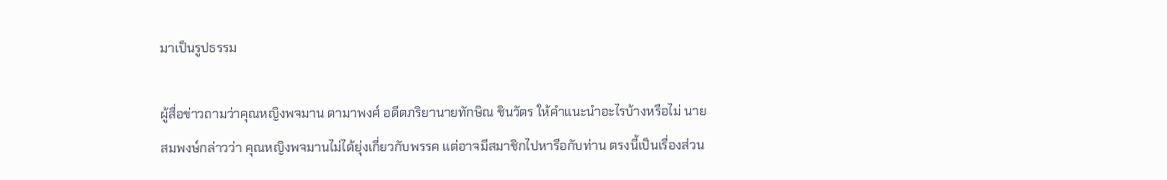มาเป็นรูปธรรม

ผู้สื่อข่าวถามว่าคุณหญิงพจมาน ดามาพงศ์ อดีตภริยานายทักษิณ ชินวัตร ให้คำแนะนำอะไรบ้างหรือไม่ นายสมพงษ์กล่าวว่า คุณหญิงพจมานไม่ได้ยุ่งเกี่ยวกับพรรค แต่อาจมีสมาชิกไปหารือกับท่าน ตรงนี้เป็นเรื่องส่วน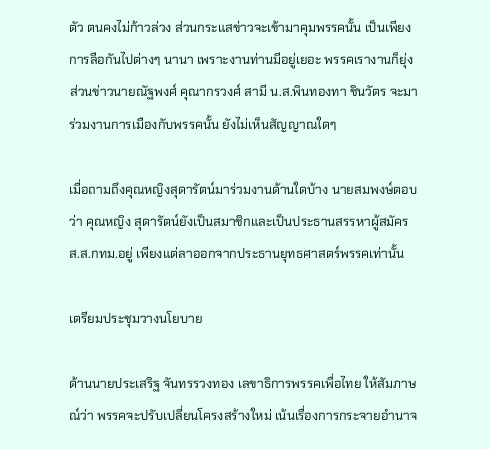ตัว ตนคงไม่ก้าวล่วง ส่วนกระแสข่าวจะเข้ามาคุมพรรคนั้น เป็นเพียงการลือกันไปต่างๆ นานา เพราะงานท่านมีอยู่เยอะ พรรคเรางานก็ยุ่ง ส่วนข่าวนายณัฐพงศ์ คุณากรวงศ์ สามี น.ส.พินทองทา ชินวัตร จะมาร่วมงานการเมืองกับพรรคนั้น ยังไม่เห็นสัญญาณใดๆ

เมื่อถามถึงคุณหญิงสุดารัตน์มาร่วมงานด้านใดบ้าง นายสมพงษ์ตอบว่า คุณหญิง สุดารัตน์ยังเป็นสมาชิกและเป็นประธานสรรหาผู้สมัคร ส.ส.กทม.อยู่ เพียงแต่ลาออกจากประธานยุทธศาสตร์พรรคเท่านั้น

เตรียมประชุมวางนโยบาย

ด้านนายประเสริฐ จันทรรวงทอง เลขาธิการพรรคเพื่อไทย ให้สัมภาษณ์ว่า พรรคจะปรับเปลี่ยนโครงสร้างใหม่ เน้นเรื่องการกระจายอำนาจ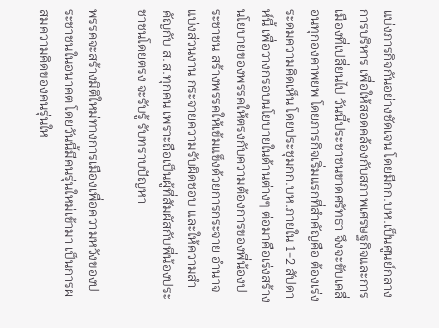แบ่งภารกิจกันอย่างชัดเจน โดยมีกก.บห.เป็นศูนย์กลางการบริหาร เพื่อให้สอดคล้องกับสภาพเศรษฐกิจและการเมืองที่เปลี่ยนไป วันนี้ประชาชนขาดศรัทธา จึงจะขับเคลื่อนทุกองคาพยพ โดยภารกิจเริ่มแรกที่สำคัญคือ ต้องเร่งระดมความคิดเห็น โดยประชุมกก.บห.ภายใน 1-2 สัปดาห์นี้ เพื่อวางกรอบนโยบายในด้านต่างๆ ต่อมาคือเร่งสร้างนโยบายของพรรคให้ตรงกับความต้องการของพี่น้องประชาชน สร้างพรรคให้เข้มแข็งด้วยการกระจาย อำนาจ แบ่งส่วนงาน กระจายความรับผิดชอบ และให้ความสำคัญกับ ส.ส.ทุกคน เพราะถือเป็นผู้ที่สัมผัสกับพี่น้องประชาชนโดยตรง จะรับรู้ รับทราบปัญหา

พรรคจะสร้างมิติใหม่ทางการเมืองเพื่อความหวังของประชาชนในอนาคต โดยวันนี้มีคนรุ่นใหม่เข้ามา เป็นการผสมความคิดของคนรุ่นให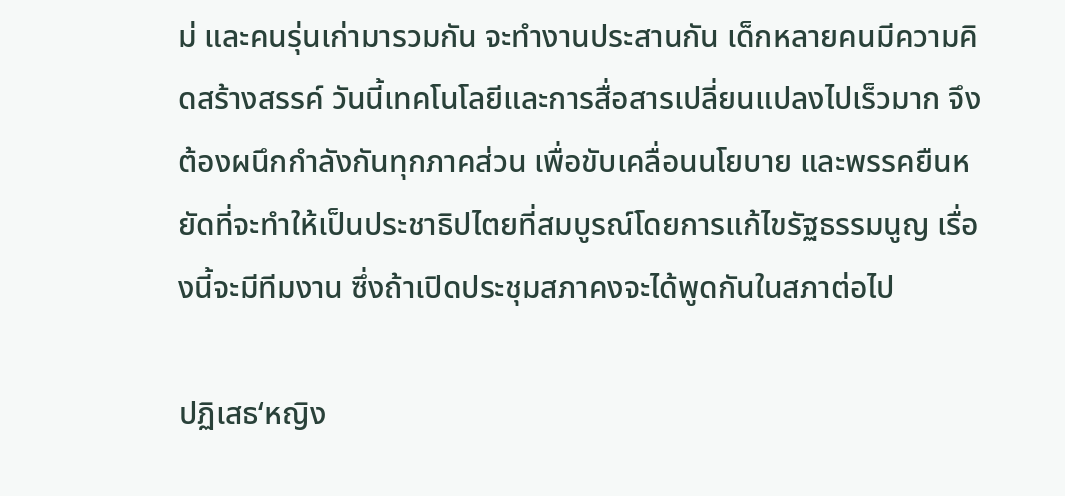ม่ และคนรุ่นเก่ามารวมกัน จะทำงานประสานกัน เด็กหลายคนมีความคิดสร้างสรรค์ วันนี้เทคโนโลยีและการสื่อสารเปลี่ยนแปลงไปเร็วมาก จึงต้องผนึกกำลังกันทุกภาคส่วน เพื่อขับเคลื่อนนโยบาย และพรรคยืนหยัดที่จะทำให้เป็นประชาธิปไตยที่สมบูรณ์โดยการแก้ไขรัฐธรรมนูญ เรื่องนี้จะมีทีมงาน ซึ่งถ้าเปิดประชุมสภาคงจะได้พูดกันในสภาต่อไป

ปฏิเสธ‘หญิง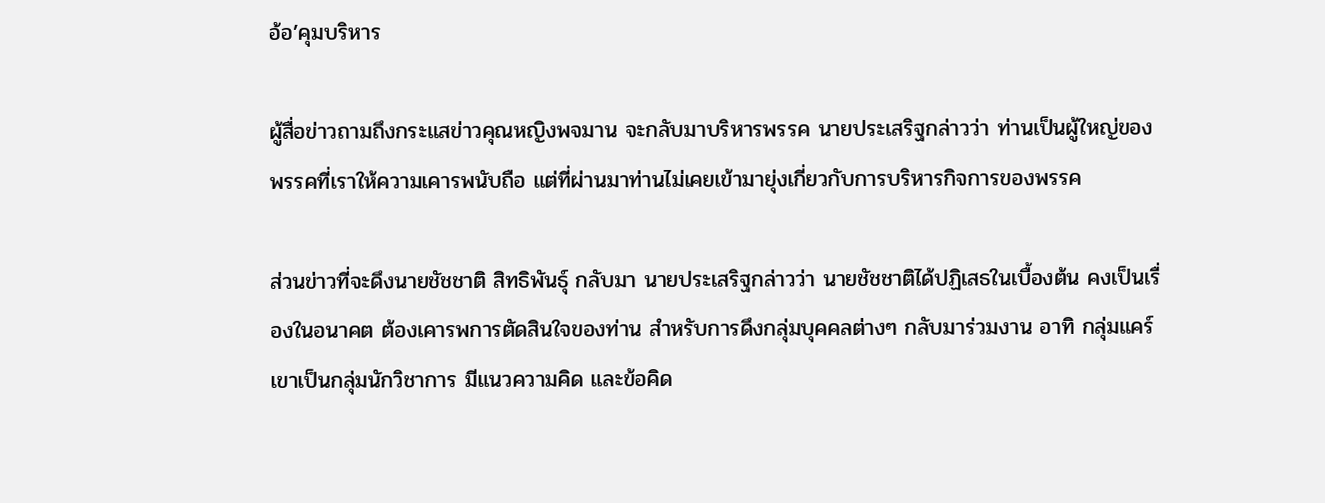อ้อ’คุมบริหาร

ผู้สื่อข่าวถามถึงกระแสข่าวคุณหญิงพจมาน จะกลับมาบริหารพรรค นายประเสริฐกล่าวว่า ท่านเป็นผู้ใหญ่ของพรรคที่เราให้ความเคารพนับถือ แต่ที่ผ่านมาท่านไม่เคยเข้ามายุ่งเกี่ยวกับการบริหารกิจการของพรรค

ส่วนข่าวที่จะดึงนายชัชชาติ สิทธิพันธุ์ กลับมา นายประเสริฐกล่าวว่า นายชัชชาติได้ปฏิเสธในเบื้องต้น คงเป็นเรื่องในอนาคต ต้องเคารพการตัดสินใจของท่าน สำหรับการดึงกลุ่มบุคคลต่างๆ กลับมาร่วมงาน อาทิ กลุ่มแคร์ เขาเป็นกลุ่มนักวิชาการ มีแนวความคิด และข้อคิด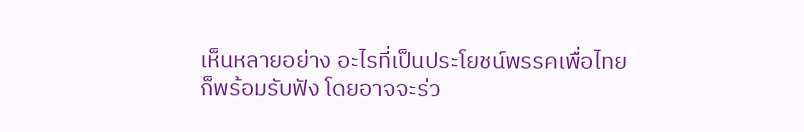เห็นหลายอย่าง อะไรที่เป็นประโยชน์พรรคเพื่อไทยก็พร้อมรับฟัง โดยอาจจะร่ว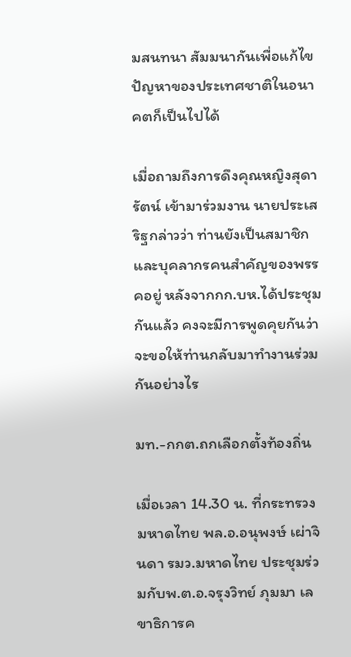มสนทนา สัมมนากันเพื่อแก้ไขปัญหาของประเทศชาติในอนาคตก็เป็นไปได้

เมื่อถามถึงการดึงคุณหญิงสุดารัตน์ เข้ามาร่วมงาน นายประเสริฐกล่าวว่า ท่านยังเป็นสมาชิกและบุคลากรคนสำคัญของพรรคอยู่ หลังจากกก.บห.ได้ประชุมกันแล้ว คงจะมีการพูดคุยกันว่าจะขอให้ท่านกลับมาทำงานร่วมกันอย่างไร

มท.-กกต.ถกเลือกตั้งท้องถิ่น

เมื่อเวลา 14.30 น. ที่กระทรวงมหาดไทย พล.อ.อนุพงษ์ เผ่าจินดา รมว.มหาดไทย ประชุมร่วมกับพ.ต.อ.จรุงวิทย์ ภุมมา เลขาธิการค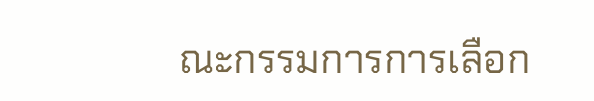ณะกรรมการการเลือก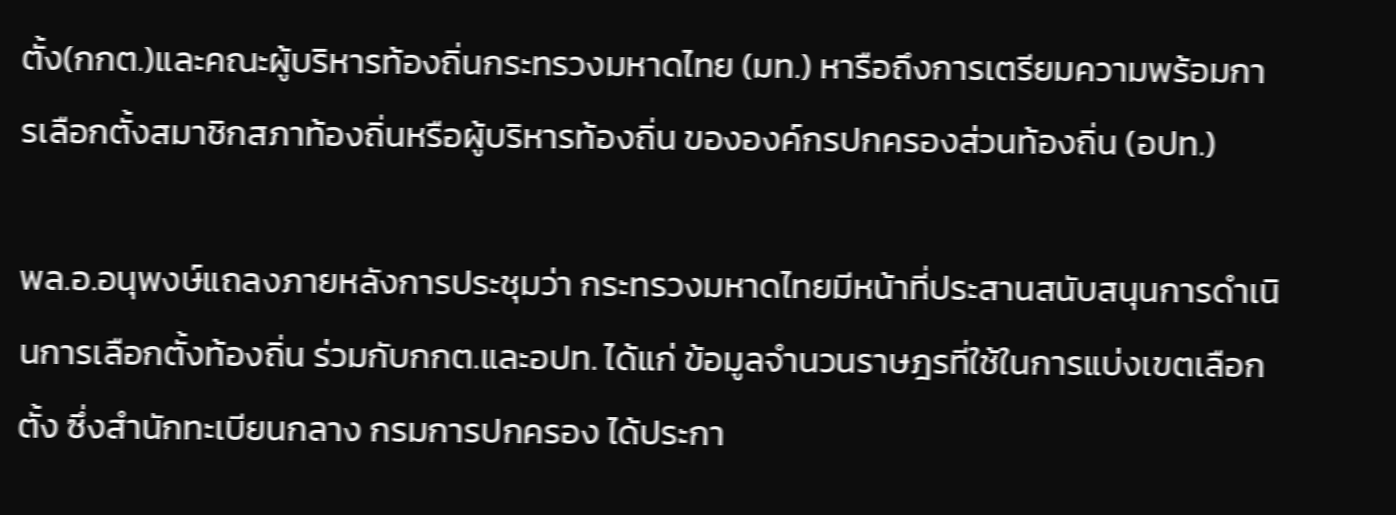ตั้ง(กกต.)และคณะผู้บริหารท้องถิ่นกระทรวงมหาดไทย (มท.) หารือถึงการเตรียมความพร้อมการเลือกตั้งสมาชิกสภาท้องถิ่นหรือผู้บริหารท้องถิ่น ขององค์กรปกครองส่วนท้องถิ่น (อปท.)

พล.อ.อนุพงษ์แถลงภายหลังการประชุมว่า กระทรวงมหาดไทยมีหน้าที่ประสานสนับสนุนการดำเนินการเลือกตั้งท้องถิ่น ร่วมกับกกต.และอปท. ได้แก่ ข้อมูลจำนวนราษฎรที่ใช้ในการแบ่งเขตเลือกตั้ง ซึ่งสำนักทะเบียนกลาง กรมการปกครอง ได้ประกา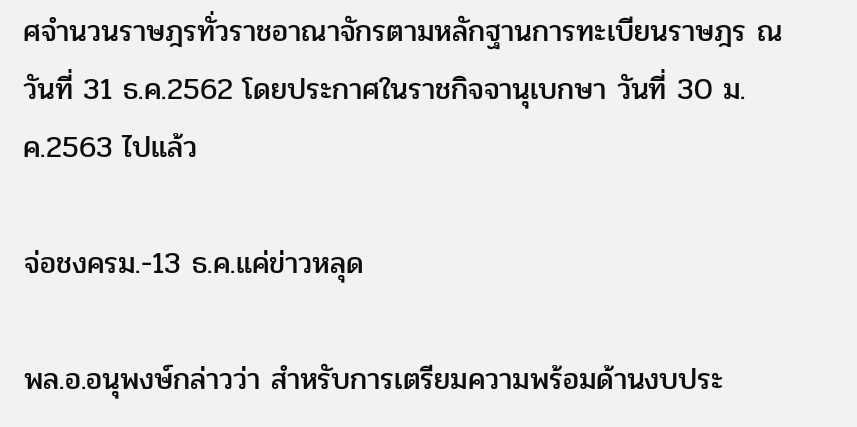ศจำนวนราษฎรทั่วราชอาณาจักรตามหลักฐานการทะเบียนราษฎร ณ วันที่ 31 ธ.ค.2562 โดยประกาศในราชกิจจานุเบกษา วันที่ 30 ม.ค.2563 ไปแล้ว

จ่อชงครม.-13 ธ.ค.แค่ข่าวหลุด

พล.อ.อนุพงษ์กล่าวว่า สำหรับการเตรียมความพร้อมด้านงบประ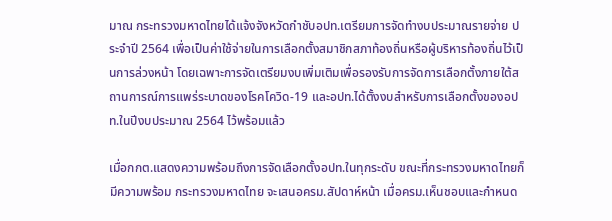มาณ กระทรวงมหาดไทยได้แจ้งจังหวัดกำชับอปท.เตรียมการจัดทำงบประมาณรายจ่าย ประจำปี 2564 เพื่อเป็นค่าใช้จ่ายในการเลือกตั้งสมาชิกสภาท้องถิ่นหรือผู้บริหารท้องถิ่นไว้เป็นการล่วงหน้า โดยเฉพาะการจัดเตรียมงบเพิ่มเติมเพื่อรองรับการจัดการเลือกตั้งภายใต้สถานการณ์การแพร่ระบาดของโรคโควิด-19 และอปท.ได้ตั้งงบสำหรับการเลือกตั้งของอปท.ในปีงบประมาณ 2564 ไว้พร้อมแล้ว

เมื่อกกต.แสดงความพร้อมถึงการจัดเลือกตั้งอปท.ในทุกระดับ ขณะที่กระทรวงมหาดไทยก็มีความพร้อม กระทรวงมหาดไทย จะเสนอครม.สัปดาห์หน้า เมื่อครม.เห็นชอบและกำหนด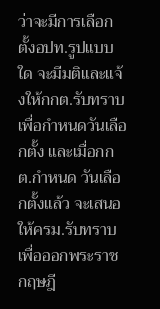ว่าจะมีการเลือกตั้งอปท.รูปแบบใด จะมีมติและแจ้งให้กกต.รับทราบ เพื่อกำหนดวันเลือกตั้ง และเมื่อกกต.กำหนด วันเลือกตั้งแล้ว จะเสนอให้ครม.รับทราบ เพื่อออกพระราชกฤษฎี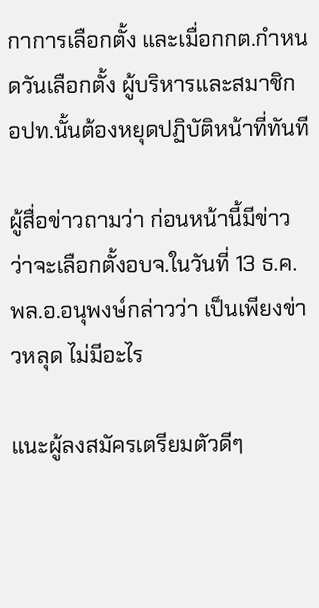กาการเลือกตั้ง และเมื่อกกต.กำหนดวันเลือกตั้ง ผู้บริหารและสมาชิก อปท.นั้นต้องหยุดปฏิบัติหน้าที่ทันที

ผู้สื่อข่าวถามว่า ก่อนหน้านี้มีข่าวว่าจะเลือกตั้งอบจ.ในวันที่ 13 ธ.ค. พล.อ.อนุพงษ์กล่าวว่า เป็นเพียงข่าวหลุด ไม่มีอะไร

แนะผู้ลงสมัครเตรียมตัวดีๆ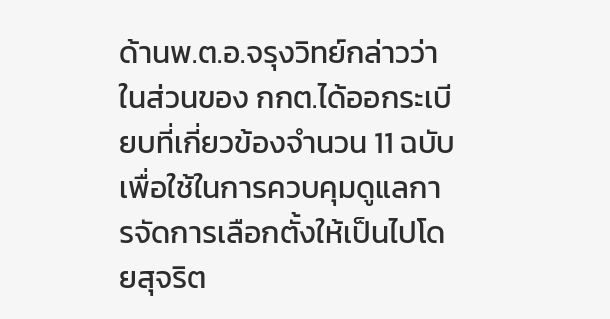ด้านพ.ต.อ.จรุงวิทย์กล่าวว่า ในส่วนของ กกต.ได้ออกระเบียบที่เกี่ยวข้องจำนวน 11 ฉบับเพื่อใช้ในการควบคุมดูแลการจัดการเลือกตั้งให้เป็นไปโดยสุจริต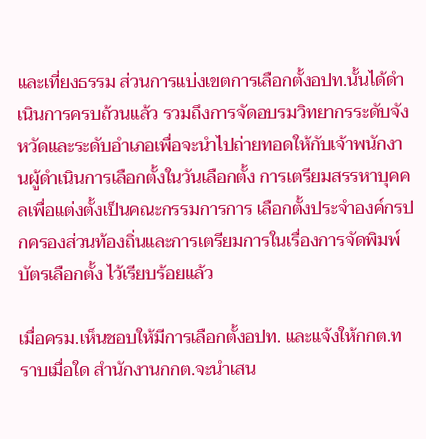และเที่ยงธรรม ส่วนการแบ่งเขตการเลือกตั้งอปท.นั้นได้ดำเนินการครบถ้วนแล้ว รวมถึงการจัดอบรมวิทยากรระดับจังหวัดและระดับอำเภอเพื่อจะนำไปถ่ายทอดให้กับเจ้าพนักงานผู้ดำเนินการเลือกตั้งในวันเลือกตั้ง การเตรียมสรรหาบุคคลเพื่อแต่งตั้งเป็นคณะกรรมการการ เลือกตั้งประจำองค์กรปกครองส่วนท้องถิ่นและการเตรียมการในเรื่องการจัดพิมพ์บัตรเลือกตั้ง ไว้เรียบร้อยแล้ว

เมื่อครม.เห็นชอบให้มีการเลือกตั้งอปท. และแจ้งให้กกต.ทราบเมื่อใด สำนักงานกกต.จะนำเสน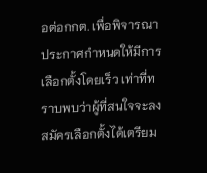อต่อกกต. เพื่อพิจารณาประกาศกำหนดให้มีการเลือกตั้งโดยเร็ว เท่าที่ทราบพบว่าผู้ที่สนใจจะลงสมัครเลือกตั้งได้เตรียม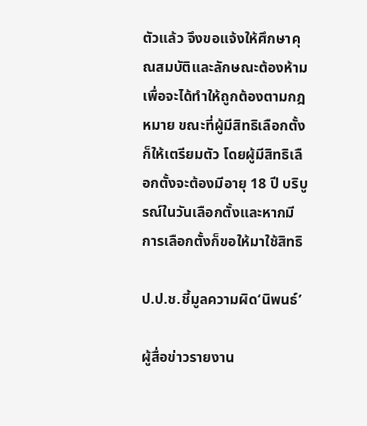ตัวแล้ว จึงขอแจ้งให้ศึกษาคุณสมบัติและลักษณะต้องห้าม เพื่อจะได้ทำให้ถูกต้องตามกฎหมาย ขณะที่ผู้มีสิทธิเลือกตั้งก็ให้เตรียมตัว โดยผู้มีสิทธิเลือกตั้งจะต้องมีอายุ 18 ปี บริบูรณ์ในวันเลือกตั้งและหากมีการเลือกตั้งก็ขอให้มาใช้สิทธิ

ป.ป.ช.ชี้มูลความผิด‘นิพนธ์’

ผู้สื่อข่าวรายงาน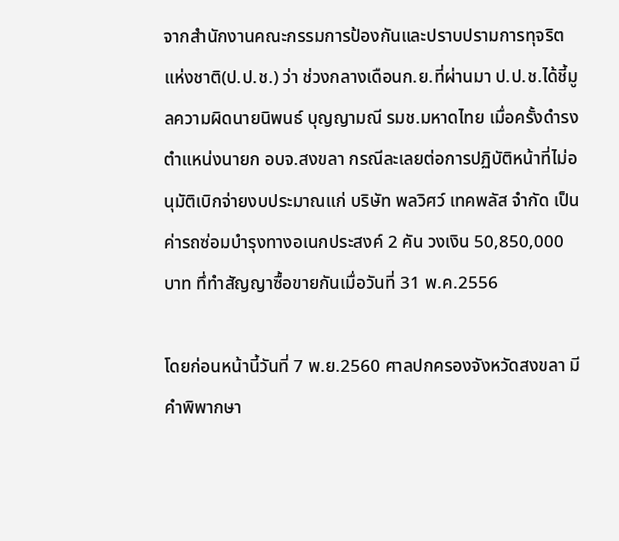จากสำนักงานคณะกรรมการป้องกันและปราบปรามการทุจริตแห่งชาติ(ป.ป.ช.) ว่า ช่วงกลางเดือนก.ย.ที่ผ่านมา ป.ป.ช.ได้ชี้มูลความผิดนายนิพนธ์ บุญญามณี รมช.มหาดไทย เมื่อครั้งดำรงตำแหน่งนายก อบจ.สงขลา กรณีละเลยต่อการปฏิบัติหน้าที่ไม่อนุมัติเบิกจ่ายงบประมาณแก่ บริษัท พลวิศว์ เทคพลัส จำกัด เป็นค่ารถซ่อมบำรุงทางอเนกประสงค์ 2 คัน วงเงิน 50,850,000 บาท ทึ่ทำสัญญาซื้อขายกันเมื่อวันที่ 31 พ.ค.2556

โดยก่อนหน้านี้วันที่ 7 พ.ย.2560 ศาลปกครองจังหวัดสงขลา มีคำพิพากษา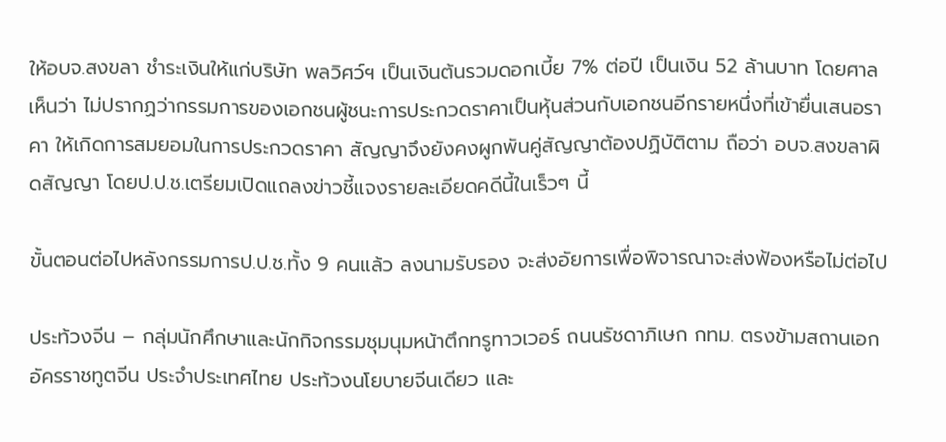ให้อบจ.สงขลา ชำระเงินให้แก่บริษัท พลวิศว์ฯ เป็นเงินต้นรวมดอกเบี้ย 7% ต่อปี เป็นเงิน 52 ล้านบาท โดยศาลเห็นว่า ไม่ปรากฏว่ากรรมการของเอกชนผู้ชนะการประกวดราคาเป็นหุ้นส่วนกับเอกชนอีกรายหนึ่งที่เข้ายื่นเสนอราคา ให้เกิดการสมยอมในการประกวดราคา สัญญาจึงยังคงผูกพันคู่สัญญาต้องปฏิบัติตาม ถือว่า อบจ.สงขลาผิดสัญญา โดยป.ป.ช.เตรียมเปิดแถลงข่าวชี้แจงรายละเอียดคดีนี้ในเร็วๆ นี้

ขั้นตอนต่อไปหลังกรรมการป.ป.ช.ทั้ง 9 คนแล้ว ลงนามรับรอง จะส่งอัยการเพื่อพิจารณาจะส่งฟ้องหรือไม่ต่อไป

ประท้วงจีน – กลุ่มนักศึกษาและนักกิจกรรมชุมนุมหน้าตึกทรูทาวเวอร์ ถนนรัชดาภิเษก กทม. ตรงข้ามสถานเอกอัครราชทูตจีน ประจำประเทศไทย ประท้วงนโยบายจีนเดียว และ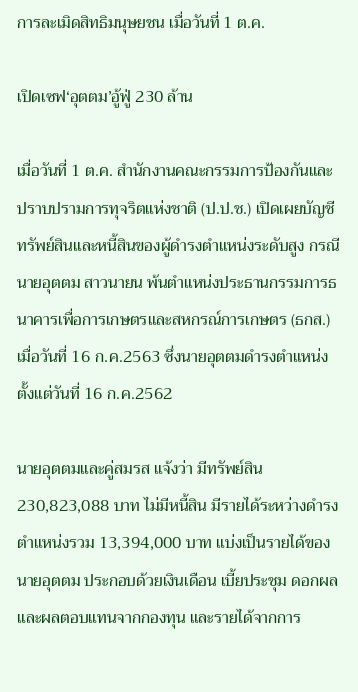การละเมิดสิทธิมนุษยชน เมื่อวันที่ 1 ต.ค.

เปิดเซฟ‘อุตตม’อู้ฟู่ 230 ล้าน

เมื่อวันที่ 1 ต.ค. สำนักงานคณะกรรมการป้องกันและปราบปรามการทุจริตแห่งชาติ (ป.ป.ช.) เปิดเผยบัญชีทรัพย์สินและหนี้สินของผู้ดำรงตำแหน่งระดับสูง กรณีนายอุตตม สาวนายน พ้นตำแหน่งประธานกรรมการธนาคารเพื่อการเกษตรและสหกรณ์การเกษตร (ธกส.) เมื่อวันที่ 16 ก.ค.2563 ซึ่งนายอุตตมดำรงตำแหน่งตั้งแต่วันที่ 16 ก.ค.2562

นายอุตตมและคู่สมรส แจ้งว่า มีทรัพย์สิน 230,823,088 บาท ไม่มีหนี้สิน มีรายได้ระหว่างดำรงตำแหน่งรวม 13,394,000 บาท แบ่งเป็นรายได้ของนายอุตตม ประกอบด้วยเงินเดือน เบี้ยประชุม ดอกผลและผลตอบแทนจากกองทุน และรายได้จากการ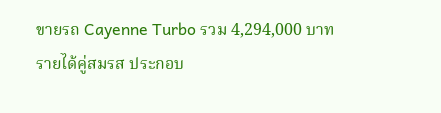ขายรถ Cayenne Turbo รวม 4,294,000 บาท รายได้คู่สมรส ประกอบ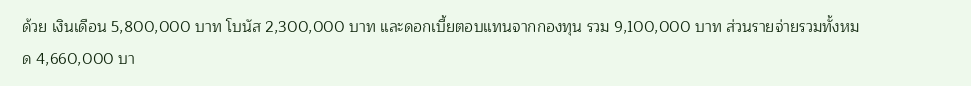ด้วย เงินเดือน 5,800,000 บาท โบนัส 2,300,000 บาท และดอกเบี้ยตอบแทนจากกองทุน รวม 9,100,000 บาท ส่วนรายจ่ายรวมทั้งหมด 4,660,000 บา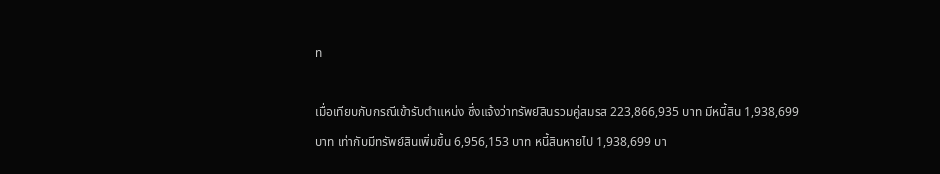ท

เมื่อเทียบกับกรณีเข้ารับตำแหน่ง ซึ่งแจ้งว่าทรัพย์สินรวมคู่สมรส 223,866,935 บาท มีหนี้สิน 1,938,699 บาท เท่ากับมีทรัพย์สินเพิ่มขึ้น 6,956,153 บาท หนี้สินหายไป 1,938,699 บา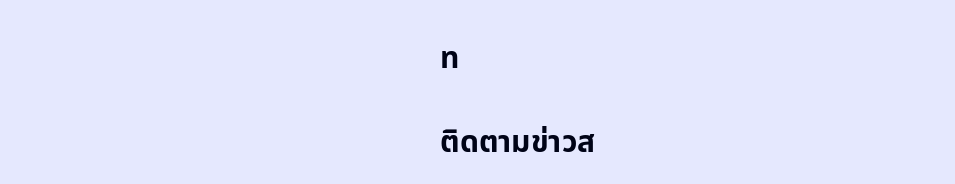ท

ติดตามข่าวส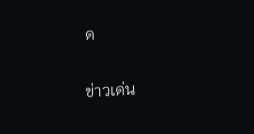ด

ข่าวเด่น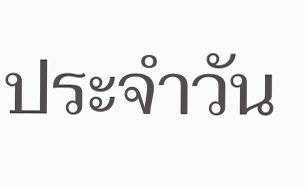ประจำวัน